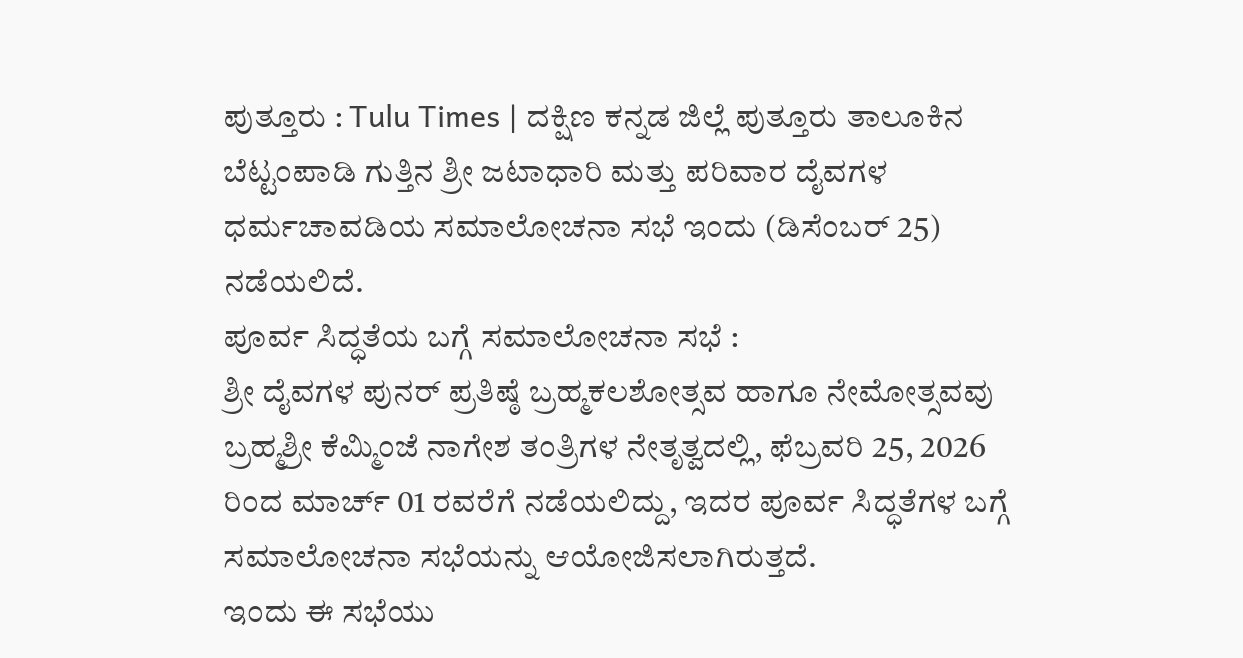ಪುತ್ತೂರು : Tulu Times | ದಕ್ಷಿಣ ಕನ್ನಡ ಜಿಲ್ಲೆ ಪುತ್ತೂರು ತಾಲೂಕಿನ ಬೆಟ್ಟಂಪಾಡಿ ಗುತ್ತಿನ ಶ್ರೀ ಜಟಾಧಾರಿ ಮತ್ತು ಪರಿವಾರ ದೈವಗಳ ಧರ್ಮಚಾವಡಿಯ ಸಮಾಲೋಚನಾ ಸಭೆ ಇಂದು (ಡಿಸೆಂಬರ್ 25) ನಡೆಯಲಿದೆ.
ಪೂರ್ವ ಸಿದ್ಧತೆಯ ಬಗ್ಗೆ ಸಮಾಲೋಚನಾ ಸಭೆ :
ಶ್ರೀ ದೈವಗಳ ಪುನರ್ ಪ್ರತಿಷ್ಠೆ ಬ್ರಹ್ಮಕಲಶೋತ್ಸವ ಹಾಗೂ ನೇಮೋತ್ಸವವು ಬ್ರಹ್ಮಶ್ರೀ ಕೆಮ್ಮಿಂಜೆ ನಾಗೇಶ ತಂತ್ರಿಗಳ ನೇತೃತ್ವದಲ್ಲಿ, ಫೆಬ್ರವರಿ 25, 2026 ರಿಂದ ಮಾರ್ಚ್ 01 ರವರೆಗೆ ನಡೆಯಲಿದ್ದು, ಇದರ ಪೂರ್ವ ಸಿದ್ಧತೆಗಳ ಬಗ್ಗೆ ಸಮಾಲೋಚನಾ ಸಭೆಯನ್ನು ಆಯೋಜಿಸಲಾಗಿರುತ್ತದೆ.
ಇಂದು ಈ ಸಭೆಯು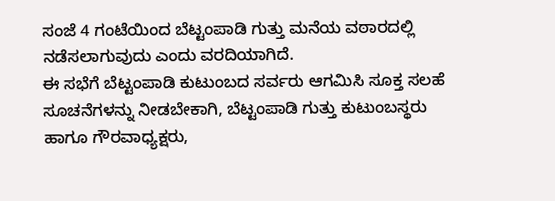ಸಂಜೆ 4 ಗಂಟೆಯಿಂದ ಬೆಟ್ಟಂಪಾಡಿ ಗುತ್ತು ಮನೆಯ ವಠಾರದಲ್ಲಿ ನಡೆಸಲಾಗುವುದು ಎಂದು ವರದಿಯಾಗಿದೆ.
ಈ ಸಭೆಗೆ ಬೆಟ್ಟಂಪಾಡಿ ಕುಟುಂಬದ ಸರ್ವರು ಆಗಮಿಸಿ ಸೂಕ್ತ ಸಲಹೆ ಸೂಚನೆಗಳನ್ನು ನೀಡಬೇಕಾಗಿ, ಬೆಟ್ಟಂಪಾಡಿ ಗುತ್ತು ಕುಟುಂಬಸ್ಥರು ಹಾಗೂ ಗೌರವಾಧ್ಯಕ್ಷರು,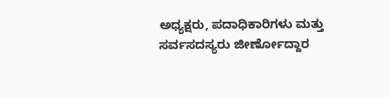ಅಧ್ಯಕ್ಷರು, ಪದಾಧಿಕಾರಿಗಳು ಮತ್ತು ಸರ್ವಸದಸ್ಯರು ಜೀರ್ಣೋದ್ದಾರ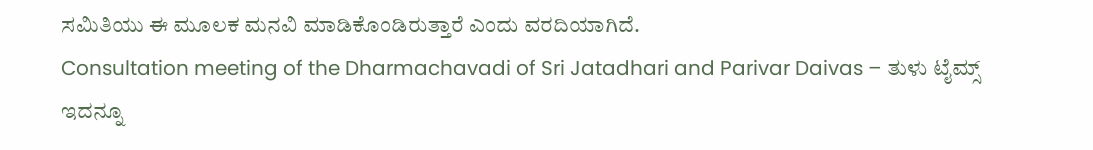ಸಮಿತಿಯು ಈ ಮೂಲಕ ಮನವಿ ಮಾಡಿಕೊಂಡಿರುತ್ತಾರೆ ಎಂದು ವರದಿಯಾಗಿದೆ.
Consultation meeting of the Dharmachavadi of Sri Jatadhari and Parivar Daivas – ತುಳು ಟೈಮ್ಸ್
ಇದನ್ನೂ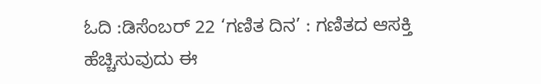ಓದಿ :ಡಿಸೆಂಬರ್ 22 ‘ಗಣಿತ ದಿನ’ : ಗಣಿತದ ಆಸಕ್ತಿ ಹೆಚ್ಚಿಸುವುದು ಈ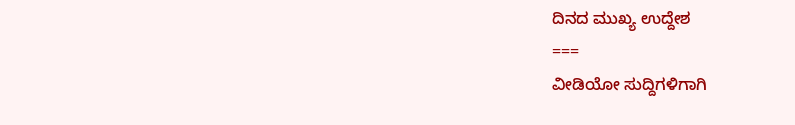ದಿನದ ಮುಖ್ಯ ಉದ್ದೇಶ
===
ವೀಡಿಯೋ ಸುದ್ದಿಗಳಿಗಾಗಿ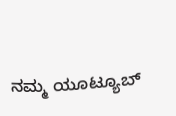ನಮ್ಮ ಯೂಟ್ಯೂಬ್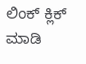ಲಿಂಕ್ ಕ್ಲಿಕ್ ಮಾಡಿ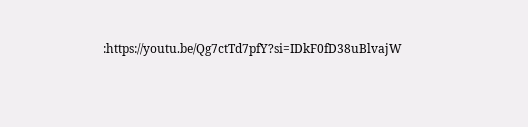:https://youtu.be/Qg7ctTd7pfY?si=IDkF0fD38uBlvajW